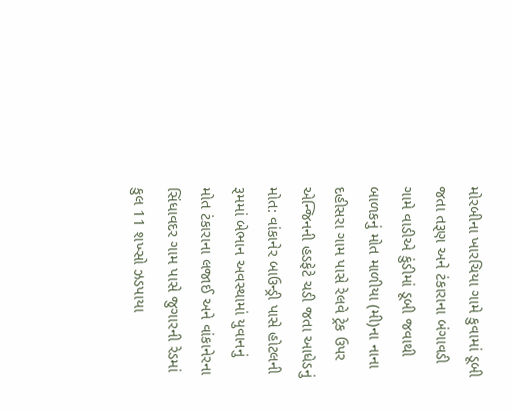મોરબીના ખારચિયા ગામે કુવામાં ડૂબી જતા તરૂણ અને ટંકારાના બંગાવડી ગામે વાડીએ કુંડીમાં ડૂબી જવાથી બાળકનું મોત માળીયા (મી)ના નાના દહીસરા ગામ પાસે રેલવે ટ્રેક ઉપર એન્જિનની હડફેટે ચડી જતા આધેડનું મોત: વાંકાનેર બાઉન્ડ્રી પાસે હોટલની રૂમમાં બેભાન અવસ્થામાં યુવાનનું મોત ટંકારાના લજાઈ અને વાંકાનેરના સિંધાવદર ગામ પાસે જુગારની રેડમાં કુલ 11 શખ્સો ઝડપાયા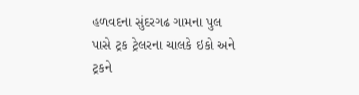હળવદના સુંદરગઢ ગામના પુલ પાસે ટ્રક ટ્રેલરના ચાલકે ઇકો અને ટ્રકને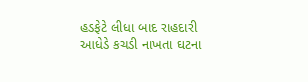હડફેટે લીધા બાદ રાહદારી આધેડે કચડી નાખતા ઘટના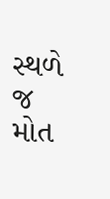સ્થળે જ મોત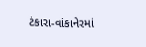ટંકારા-વાંકાનેરમાં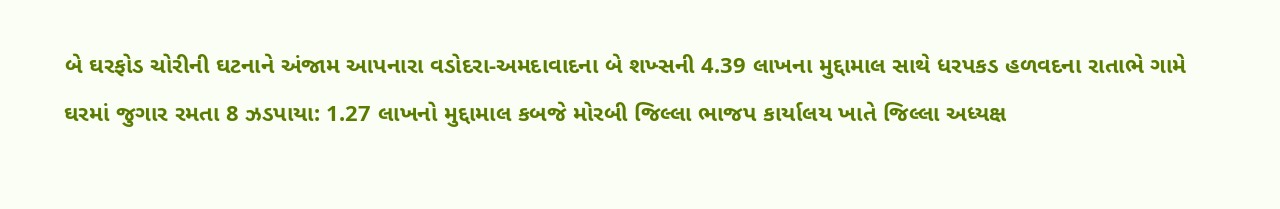બે ઘરફોડ ચોરીની ઘટનાને અંજામ આપનારા વડોદરા-અમદાવાદના બે શખ્સની 4.39 લાખના મુદ્દામાલ સાથે ધરપકડ હળવદના રાતાભે ગામે ઘરમાં જુગાર રમતા 8 ઝડપાયા: 1.27 લાખનો મુદ્દામાલ કબજે મોરબી જિલ્લા ભાજપ કાર્યાલય ખાતે જિલ્લા અધ્યક્ષ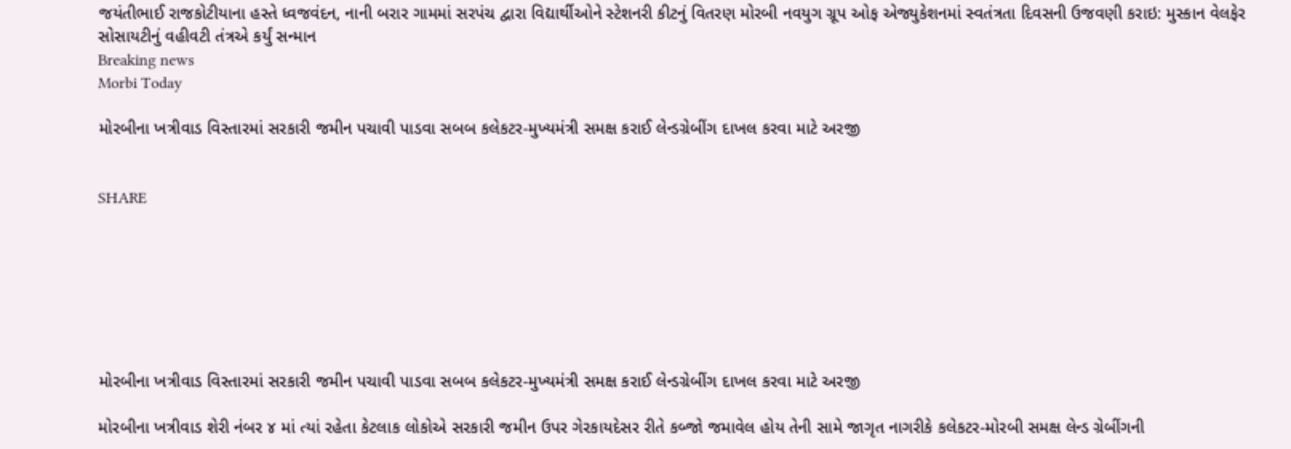જયંતીભાઈ રાજકોટીયાના હસ્તે ધ્વજવંદન, નાની બરાર ગામમાં સરપંચ દ્વારા વિદ્યાર્થીઓને સ્ટેશનરી કીટનું વિતરણ મોરબી નવયુગ ગ્રૂપ ઓફ એજ્યુકેશનમાં સ્વતંત્રતા દિવસની ઉજવણી કરાઇ: મુસ્કાન વેલફેર સોસાયટીનું વહીવટી તંત્રએ કર્યું સન્માન
Breaking news
Morbi Today

મોરબીના ખત્રીવાડ વિસ્તારમાં સરકારી જમીન પચાવી પાડવા સબબ કલેકટર-મુખ્યમંત્રી સમક્ષ કરાઈ લેન્ડગ્રેબીંગ દાખલ કરવા માટે અરજી


SHARE







મોરબીના ખત્રીવાડ વિસ્તારમાં સરકારી જમીન પચાવી પાડવા સબબ કલેકટર-મુખ્યમંત્રી સમક્ષ કરાઈ લેન્ડગ્રેબીંગ દાખલ કરવા માટે અરજી

મોરબીના ખત્રીવાડ શેરી નંબર ૪ માં ત્યાં રહેતા કેટલાક લોકોએ સરકારી જમીન ઉપર ગેરકાયદેસર રીતે કબ્જો જમાવેલ હોય તેની સામે જાગૃત નાગરીકે કલેકટર-મોરબી સમક્ષ લેન્ડ ગ્રેબીંગની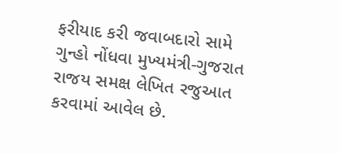ફરીયાદ કરી જવાબદારો સામે ગુન્હો નોંધવા મુખ્યમંત્રી-ગુજરાત રાજય સમક્ષ લેખિત રજુઆત કરવામાં આવેલ છે.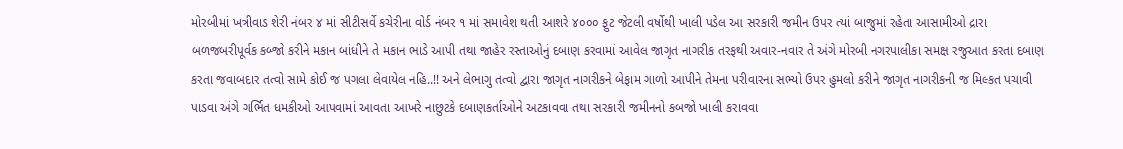મોરબીમાં ખત્રીવાડ શેરી નંબર ૪ માં સીટીસર્વે કચેરીના વોર્ડ નંબર ૧ માં સમાવેશ થતી આશરે ૪૦૦૦ ફુટ જેટલી વર્ષોથી ખાલી પડેલ આ સરકારી જમીન ઉપર ત્યાં બાજુમાં રહેતા આસામીઓ દ્રારા બળજબરીપૂર્વક કબ્જો કરીને મકાન બાંધીને તે મકાન ભાડે આપી તથા જાહેર રસ્તાઓનું દબાણ કરવામાં આવેલ જાગૃત નાગરીક તરફથી અવાર-નવાર તે અંગે મોરબી નગરપાલીકા સમક્ષ રજુઆત કરતા દબાણ કરતા જવાબદાર તત્વો સામે કોઈ જ પગલા લેવાયેલ નહિ..!! અને લેભાગુ તત્વો દ્વારા જાગૃત નાગરીકને બેફામ ગાળો આપીને તેમના પરીવારના સભ્યો ઉપર હુમલો કરીને જાગૃત નાગરીકની જ મિલ્કત પચાવી પાડવા અંગે ગર્ભિત ધમકીઓ આપવામાં આવતા આખરે નાછુટકે દબાણકર્તાઓને અટકાવવા તથા સરકારી જમીનનો કબજો ખાલી કરાવવા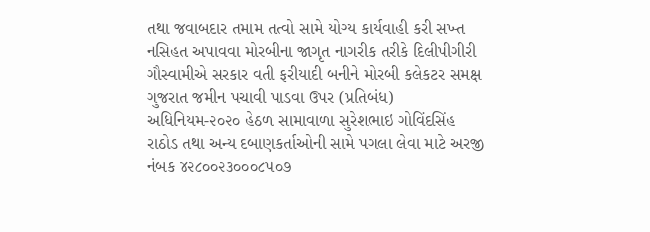તથા જવાબદાર તમામ તત્વો સામે યોગ્ય કાર્યવાહી કરી સખ્ત નસિહત અપાવવા મોરબીના જાગૃત નાગરીક તરીકે દિલીપીગીરી ગૌસ્વામીએ સરકાર વતી ફરીયાદી બનીને મોરબી કલેકટર સમક્ષ ગુજરાત જમીન પચાવી પાડવા ઉપર (પ્રતિબંધ) અધિનિયમ-૨૦૨૦ હેઠળ સામાવાળા સુરેશભાઇ ગોવિંદસિંહ રાઠોડ તથા અન્ય દબાણકર્તાઓની સામે પગલા લેવા માટે અરજી નંબક ૪૨૮૦૦૨૩૦૦૦૮૫૦૭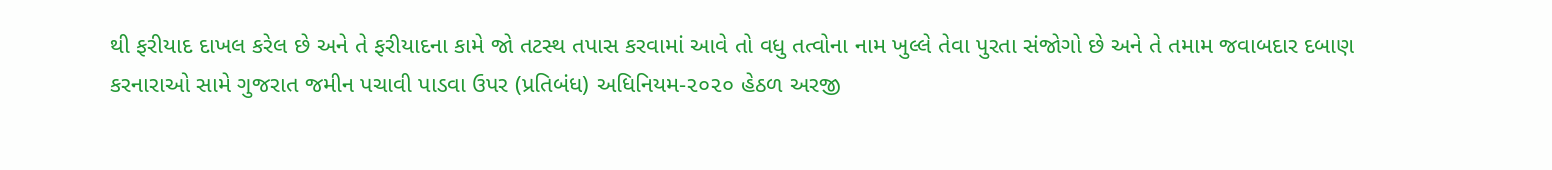થી ફરીયાદ દાખલ કરેલ છે અને તે ફરીયાદના કામે જો તટસ્થ તપાસ કરવામાં આવે તો વધુ તત્વોના નામ ખુલ્લે તેવા પુરતા સંજોગો છે અને તે તમામ જવાબદાર દબાણ કરનારાઓ સામે ગુજરાત જમીન પચાવી પાડવા ઉપર (પ્રતિબંધ) અધિનિયમ-૨૦૨૦ હેઠળ અરજી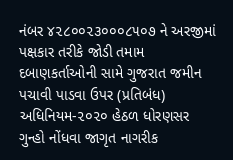નંબર ૪૨૮૦૦૨૩૦૦૦૮૫૦૭ ને અરજીમાં પક્ષકાર તરીકે જોડી તમામ દબાણકર્તાઓની સામે ગુજરાત જમીન પચાવી પાડવા ઉપર (પ્રતિબંધ) અધિનિયમ-૨૦૨૦ હેઠળ ધોરણસર ગુન્હો નોંધવા જાગૃત નાગરીક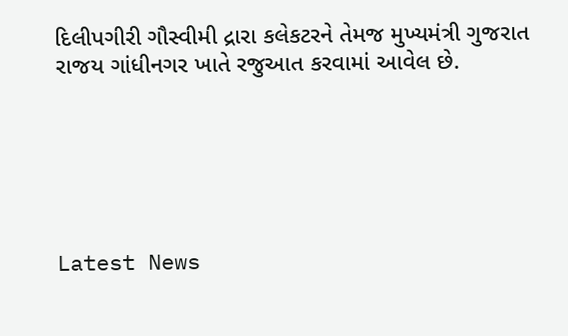દિલીપગીરી ગૌસ્વીમી દ્રારા કલેકટરને તેમજ મુખ્યમંત્રી ગુજરાત રાજય ગાંધીનગર ખાતે રજુઆત કરવામાં આવેલ છે.






Latest News